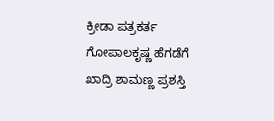ಕ್ರೀಡಾ ಪತ್ರಕರ್ತ ಗೋಪಾಲಕೃಷ್ಣ ಹೆಗಡೆಗೆ ಖಾದ್ರಿ ಶಾಮಣ್ಣ ಪ್ರಶಸ್ತಿ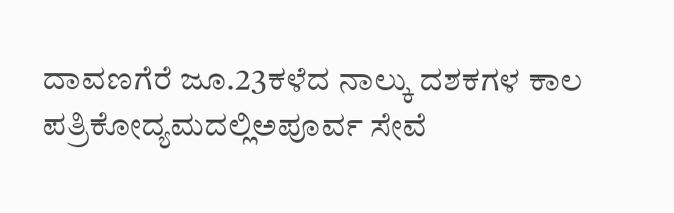ದಾವಣಗೆರೆ ಜೂ.23ಕಳೆದ ನಾಲ್ಕು ದಶಕಗಳ ಕಾಲ ಪತ್ರಿಕೋದ್ಯಮದಲ್ಲಿಅಪೂರ್ವ ಸೇವೆ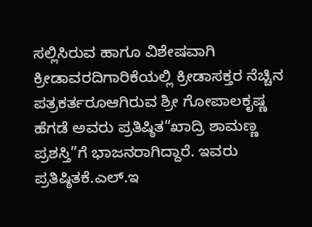ಸಲ್ಲಿಸಿರುವ ಹಾಗೂ ವಿಶೇಷವಾಗಿ ಕ್ರೀಡಾವರದಿಗಾರಿಕೆಯಲ್ಲಿ ಕ್ರೀಡಾಸಕ್ತರ ನೆಚ್ಚಿನ ಪತ್ರಕರ್ತರೂಆಗಿರುವ ಶ್ರೀ ಗೋಪಾಲಕೃಷ್ಣ ಹೆಗಡೆ ಅವರು ಪ್ರತಿಷ್ಠಿತ“ಖಾದ್ರಿ ಶಾಮಣ್ಣ ಪ್ರಶಸ್ತಿ”ಗೆ ಭಾಜನರಾಗಿದ್ದಾರೆ. ಇವರು ಪ್ರತಿಷ್ಠಿತಕೆ.ಎಲ್.ಇ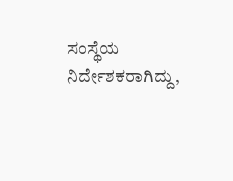ಸಂಸ್ಥೆಯ ನಿರ್ದೇಶಕರಾಗಿದ್ದು,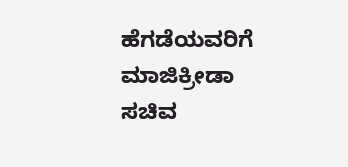ಹೆಗಡೆಯವರಿಗೆ ಮಾಜಿಕ್ರೀಡಾ ಸಚಿವ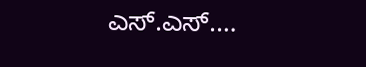ಎಸ್.ಎಸ್.…